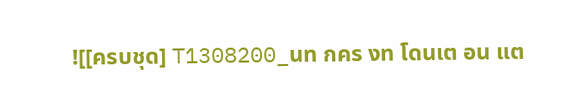![[ครบชุด] T1308200_นท กคร งท โดนเต อน แต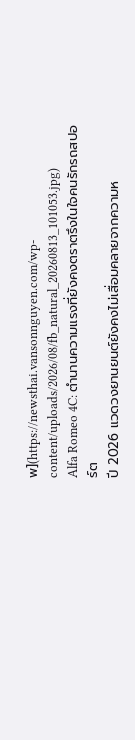พ](https://newsthai.vansonnguyen.com/wp-content/uploads/2026/08/fb_natural_20260813_101053.jpg)
Alfa Romeo 4C: ตำนานความแรงที่ยังคงตราตรึงในใจคนรักรถสปอร์ต
ปี 2026 แวดวงยานยนต์ยังคงไม่เสื่อมคลายจากความห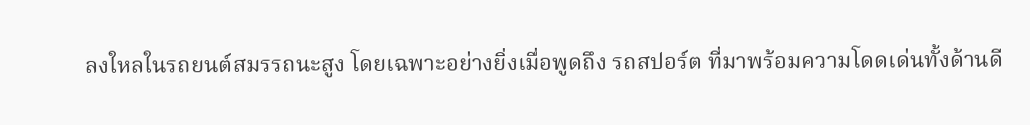ลงใหลในรถยนต์สมรรถนะสูง โดยเฉพาะอย่างยิ่งเมื่อพูดถึง รถสปอร์ต ที่มาพร้อมความโดดเด่นทั้งด้านดี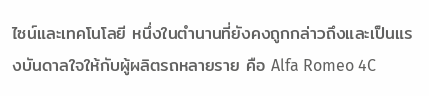ไซน์และเทคโนโลยี หนึ่งในตำนานที่ยังคงถูกกล่าวถึงและเป็นแรงบันดาลใจให้กับผู้ผลิตรถหลายราย คือ Alfa Romeo 4C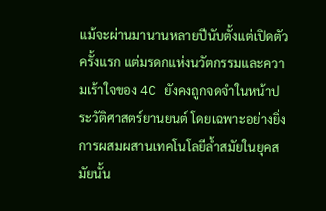แม้จะผ่านมานานหลายปีนับตั้งแต่เปิดตัวครั้งแรก แต่มรดกแห่งนวัตกรรมและความเร้าใจของ 4C ยังคงถูกจดจำในหน้าประวัติศาสตร์ยานยนต์ โดยเฉพาะอย่างยิ่งการผสมผสานเทคโนโลยีล้ำสมัยในยุคสมัยนั้น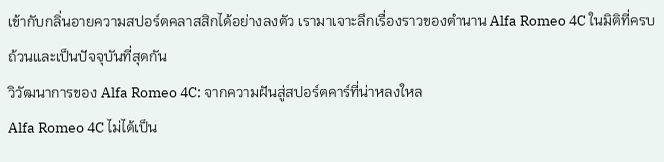เข้ากับกลิ่นอายความสปอร์ตคลาสสิกได้อย่างลงตัว เรามาเจาะลึกเรื่องราวของตำนาน Alfa Romeo 4C ในมิติที่ครบถ้วนและเป็นปัจจุบันที่สุดกัน
วิวัฒนาการของ Alfa Romeo 4C: จากความฝันสู่สปอร์ตคาร์ที่น่าหลงใหล
Alfa Romeo 4C ไม่ได้เป็น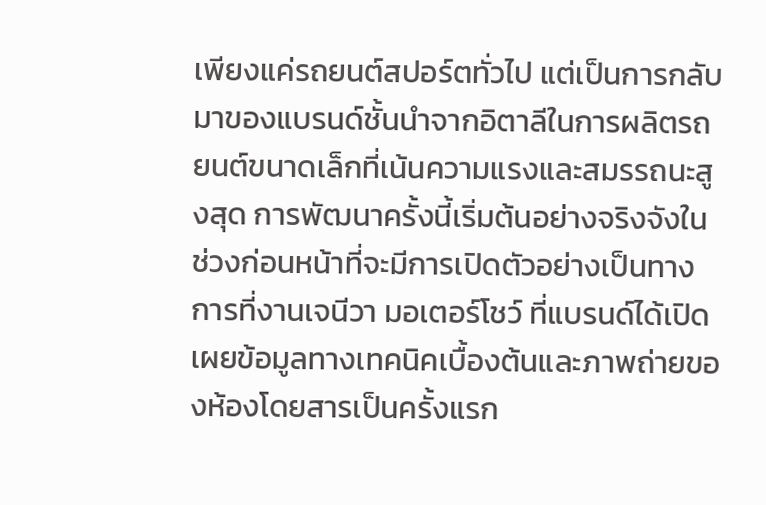เพียงแค่รถยนต์สปอร์ตทั่วไป แต่เป็นการกลับมาของแบรนด์ชั้นนำจากอิตาลีในการผลิตรถยนต์ขนาดเล็กที่เน้นความแรงและสมรรถนะสูงสุด การพัฒนาครั้งนี้เริ่มต้นอย่างจริงจังในช่วงก่อนหน้าที่จะมีการเปิดตัวอย่างเป็นทางการที่งานเจนีวา มอเตอร์โชว์ ที่แบรนด์ได้เปิดเผยข้อมูลทางเทคนิคเบื้องต้นและภาพถ่ายของห้องโดยสารเป็นครั้งแรก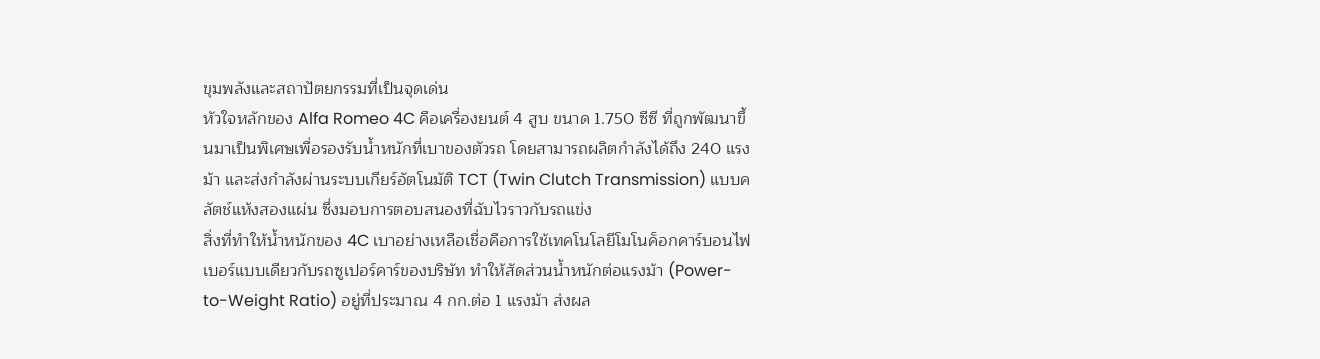ขุมพลังและสถาปัตยกรรมที่เป็นจุดเด่น
หัวใจหลักของ Alfa Romeo 4C คือเครื่องยนต์ 4 สูบ ขนาด 1.750 ซีซี ที่ถูกพัฒนาขึ้นมาเป็นพิเศษเพื่อรองรับน้ำหนักที่เบาของตัวรถ โดยสามารถผลิตกำลังได้ถึง 240 แรงม้า และส่งกำลังผ่านระบบเกียร์อัตโนมัติ TCT (Twin Clutch Transmission) แบบคลัตช์แห้งสองแผ่น ซึ่งมอบการตอบสนองที่ฉับไวราวกับรถแข่ง
สิ่งที่ทำให้น้ำหนักของ 4C เบาอย่างเหลือเชื่อคือการใช้เทคโนโลยีโมโนค็อกคาร์บอนไฟเบอร์แบบเดียวกับรถซูเปอร์คาร์ของบริษัท ทำให้สัดส่วนน้ำหนักต่อแรงม้า (Power-to-Weight Ratio) อยู่ที่ประมาณ 4 กก.ต่อ 1 แรงม้า ส่งผล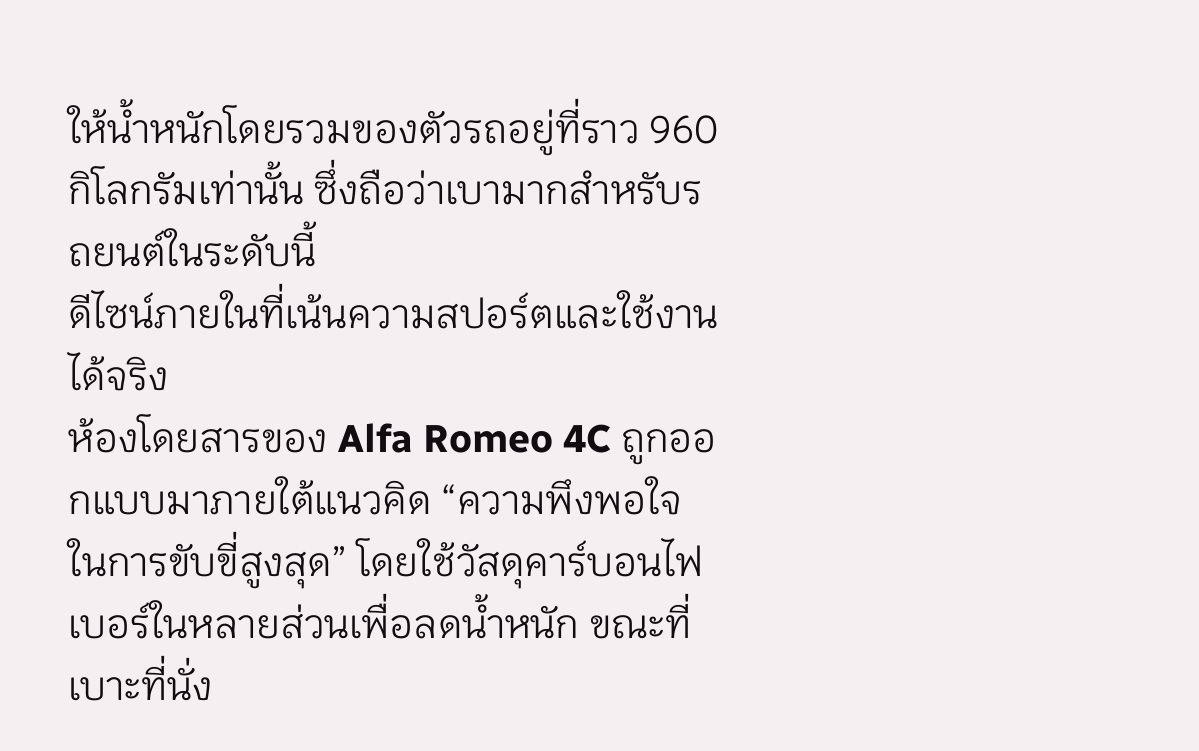ให้น้ำหนักโดยรวมของตัวรถอยู่ที่ราว 960 กิโลกรัมเท่านั้น ซึ่งถือว่าเบามากสำหรับรถยนต์ในระดับนี้
ดีไซน์ภายในที่เน้นความสปอร์ตและใช้งานได้จริง
ห้องโดยสารของ Alfa Romeo 4C ถูกออกแบบมาภายใต้แนวคิด “ความพึงพอใจในการขับขี่สูงสุด” โดยใช้วัสดุคาร์บอนไฟเบอร์ในหลายส่วนเพื่อลดน้ำหนัก ขณะที่เบาะที่นั่ง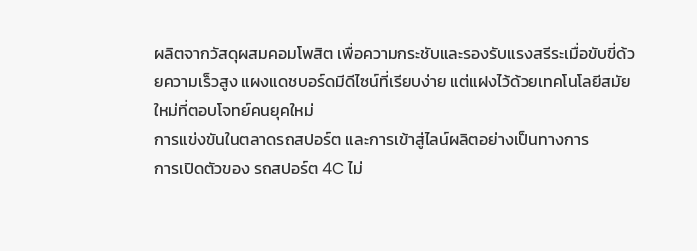ผลิตจากวัสดุผสมคอมโพสิต เพื่อความกระชับและรองรับแรงสรีระเมื่อขับขี่ด้วยความเร็วสูง แผงแดชบอร์ดมีดีไซน์ที่เรียบง่าย แต่แฝงไว้ด้วยเทคโนโลยีสมัยใหม่ที่ตอบโจทย์คนยุคใหม่
การแข่งขันในตลาดรถสปอร์ต และการเข้าสู่ไลน์ผลิตอย่างเป็นทางการ
การเปิดตัวของ รถสปอร์ต 4C ไม่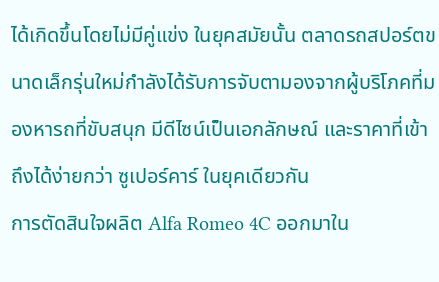ได้เกิดขึ้นโดยไม่มีคู่แข่ง ในยุคสมัยนั้น ตลาดรถสปอร์ตขนาดเล็กรุ่นใหม่กำลังได้รับการจับตามองจากผู้บริโภคที่มองหารถที่ขับสนุก มีดีไซน์เป็นเอกลักษณ์ และราคาที่เข้าถึงได้ง่ายกว่า ซูเปอร์คาร์ ในยุคเดียวกัน
การตัดสินใจผลิต Alfa Romeo 4C ออกมาใน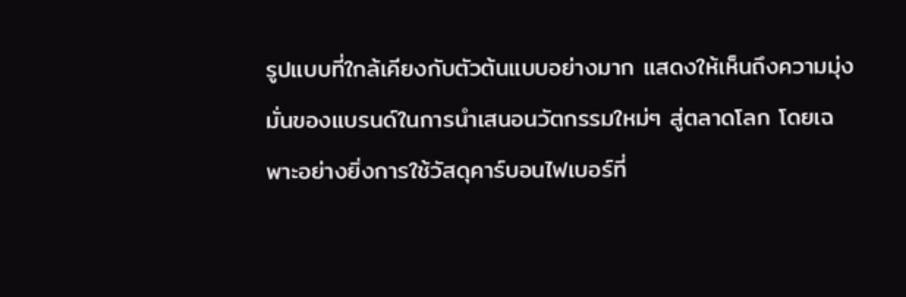รูปแบบที่ใกล้เคียงกับตัวต้นแบบอย่างมาก แสดงให้เห็นถึงความมุ่งมั่นของแบรนด์ในการนำเสนอนวัตกรรมใหม่ๆ สู่ตลาดโลก โดยเฉพาะอย่างยิ่งการใช้วัสดุคาร์บอนไฟเบอร์ที่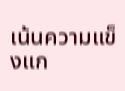เน้นความแข็งแก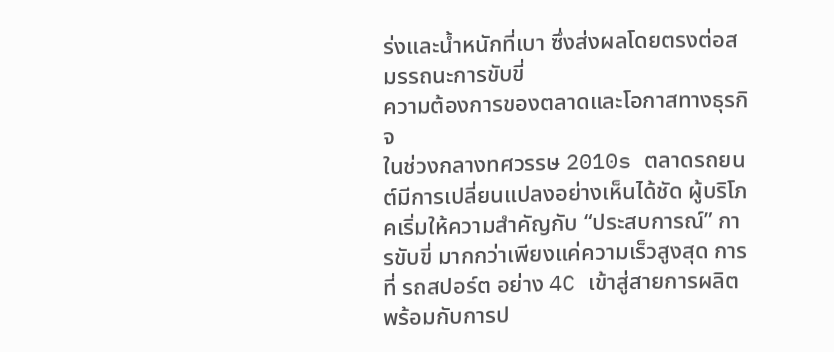ร่งและน้ำหนักที่เบา ซึ่งส่งผลโดยตรงต่อสมรรถนะการขับขี่
ความต้องการของตลาดและโอกาสทางธุรกิจ
ในช่วงกลางทศวรรษ 2010s ตลาดรถยนต์มีการเปลี่ยนแปลงอย่างเห็นได้ชัด ผู้บริโภคเริ่มให้ความสำคัญกับ “ประสบการณ์” การขับขี่ มากกว่าเพียงแค่ความเร็วสูงสุด การที่ รถสปอร์ต อย่าง 4C เข้าสู่สายการผลิตพร้อมกับการป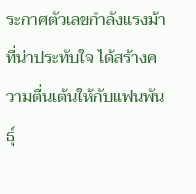ระกาศตัวเลขกำลังแรงม้าที่น่าประทับใจ ได้สร้างความตื่นเต้นให้กับแฟนพันธุ์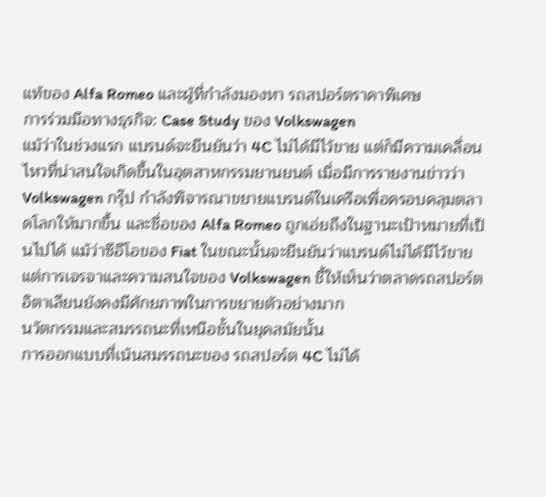แท้ของ Alfa Romeo และผู้ที่กำลังมองหา รถสปอร์ตราคาพิเศษ
การร่วมมือทางธุรกิจ: Case Study ของ Volkswagen
แม้ว่าในช่วงแรก แบรนด์จะยืนยันว่า 4C ไม่ได้มีไว้ขาย แต่ก็มีความเคลื่อนไหวที่น่าสนใจเกิดขึ้นในอุตสาหกรรมยานยนต์ เมื่อมีการรายงานข่าวว่า Volkswagen กรุ๊ป กำลังพิจารณาขยายแบรนด์ในเครือเพื่อครอบคลุมตลาดโลกให้มากขึ้น และชื่อของ Alfa Romeo ถูกเอ่ยถึงในฐานะเป้าหมายที่เป็นไปได้ แม้ว่าซีอีโอของ Fiat ในขณะนั้นจะยืนยันว่าแบรนด์ไม่ได้มีไว้ขาย แต่การเจรจาและความสนใจของ Volkswagen ชี้ให้เห็นว่าตลาดรถสปอร์ตอิตาเลียนยังคงมีศักยภาพในการขยายตัวอย่างมาก
นวัตกรรมและสมรรถนะที่เหนือชั้นในยุคสมัยนั้น
การออกแบบที่เน้นสมรรถนะของ รถสปอร์ต 4C ไม่ได้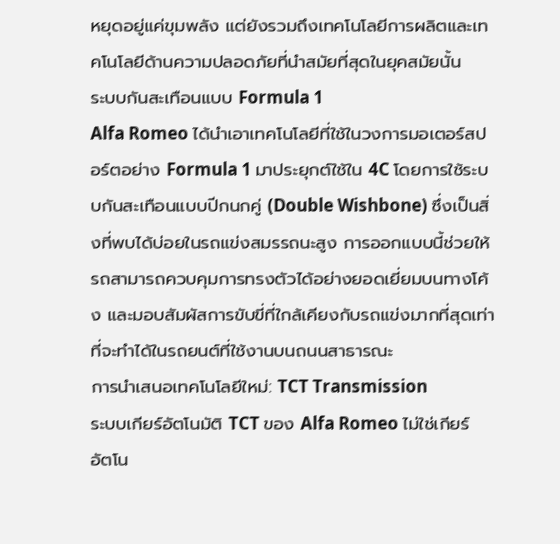หยุดอยู่แค่ขุมพลัง แต่ยังรวมถึงเทคโนโลยีการผลิตและเทคโนโลยีด้านความปลอดภัยที่นำสมัยที่สุดในยุคสมัยนั้น
ระบบกันสะเทือนแบบ Formula 1
Alfa Romeo ได้นำเอาเทคโนโลยีที่ใช้ในวงการมอเตอร์สปอร์ตอย่าง Formula 1 มาประยุกต์ใช้ใน 4C โดยการใช้ระบบกันสะเทือนแบบปีกนกคู่ (Double Wishbone) ซึ่งเป็นสิ่งที่พบได้บ่อยในรถแข่งสมรรถนะสูง การออกแบบนี้ช่วยให้รถสามารถควบคุมการทรงตัวได้อย่างยอดเยี่ยมบนทางโค้ง และมอบสัมผัสการขับขี่ที่ใกล้เคียงกับรถแข่งมากที่สุดเท่าที่จะทำได้ในรถยนต์ที่ใช้งานบนถนนสาธารณะ
การนำเสนอเทคโนโลยีใหม่: TCT Transmission
ระบบเกียร์อัตโนมัติ TCT ของ Alfa Romeo ไม่ใช่เกียร์อัตโน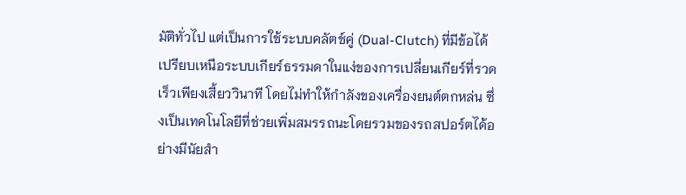มัติทั่วไป แต่เป็นการใช้ระบบคลัตช์คู่ (Dual-Clutch) ที่มีข้อได้เปรียบเหนือระบบเกียร์ธรรมดาในแง่ของการเปลี่ยนเกียร์ที่รวดเร็วเพียงเสี้ยววินาที โดยไม่ทำให้กำลังของเครื่องยนต์ตกหล่น ซึ่งเป็นเทคโนโลยีที่ช่วยเพิ่มสมรรถนะโดยรวมของรถสปอร์ตได้อย่างมีนัยสำ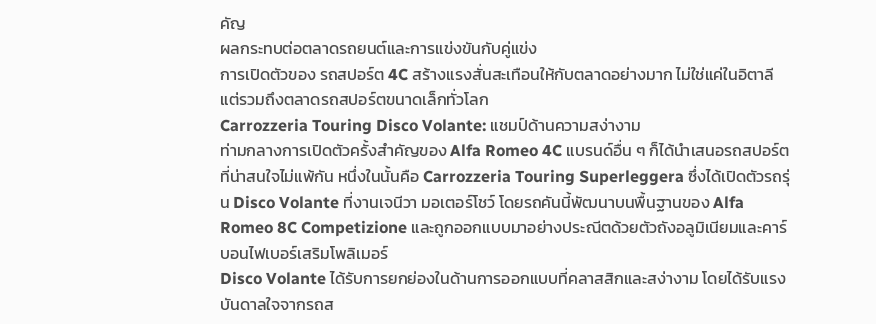คัญ
ผลกระทบต่อตลาดรถยนต์และการแข่งขันกับคู่แข่ง
การเปิดตัวของ รถสปอร์ต 4C สร้างแรงสั่นสะเทือนให้กับตลาดอย่างมาก ไม่ใช่แค่ในอิตาลี แต่รวมถึงตลาดรถสปอร์ตขนาดเล็กทั่วโลก
Carrozzeria Touring Disco Volante: แชมป์ด้านความสง่างาม
ท่ามกลางการเปิดตัวครั้งสำคัญของ Alfa Romeo 4C แบรนด์อื่น ๆ ก็ได้นำเสนอรถสปอร์ตที่น่าสนใจไม่แพ้กัน หนึ่งในนั้นคือ Carrozzeria Touring Superleggera ซึ่งได้เปิดตัวรถรุ่น Disco Volante ที่งานเจนีวา มอเตอร์โชว์ โดยรถคันนี้พัฒนาบนพื้นฐานของ Alfa Romeo 8C Competizione และถูกออกแบบมาอย่างประณีตด้วยตัวถังอลูมิเนียมและคาร์บอนไฟเบอร์เสริมโพลิเมอร์
Disco Volante ได้รับการยกย่องในด้านการออกแบบที่คลาสสิกและสง่างาม โดยได้รับแรงบันดาลใจจากรถส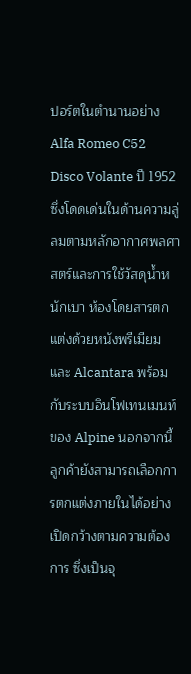ปอร์ตในตำนานอย่าง Alfa Romeo C52 Disco Volante ปี 1952 ซึ่งโดดเด่นในด้านความลู่ลมตามหลักอากาศพลศาสตร์และการใช้วัสดุน้ำหนักเบา ห้องโดยสารตกแต่งด้วยหนังพรีเมียมและ Alcantara พร้อมกับระบบอินโฟเทนเมนท์ของ Alpine นอกจากนี้ ลูกค้ายังสามารถเลือกการตกแต่งภายในได้อย่างเปิดกว้างตามความต้องการ ซึ่งเป็นจุ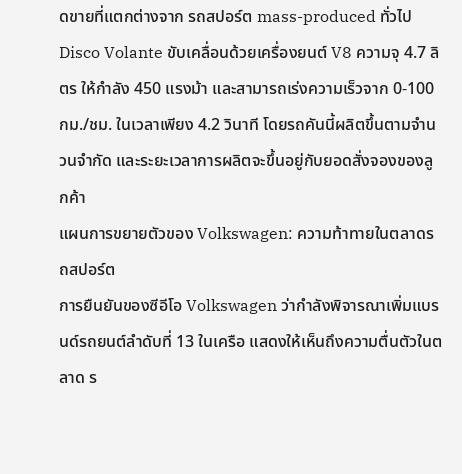ดขายที่แตกต่างจาก รถสปอร์ต mass-produced ทั่วไป
Disco Volante ขับเคลื่อนด้วยเครื่องยนต์ V8 ความจุ 4.7 ลิตร ให้กำลัง 450 แรงม้า และสามารถเร่งความเร็วจาก 0-100 กม./ชม. ในเวลาเพียง 4.2 วินาที โดยรถคันนี้ผลิตขึ้นตามจำนวนจำกัด และระยะเวลาการผลิตจะขึ้นอยู่กับยอดสั่งจองของลูกค้า
แผนการขยายตัวของ Volkswagen: ความท้าทายในตลาดรถสปอร์ต
การยืนยันของซีอีโอ Volkswagen ว่ากำลังพิจารณาเพิ่มแบรนด์รถยนต์ลำดับที่ 13 ในเครือ แสดงให้เห็นถึงความตื่นตัวในตลาด ร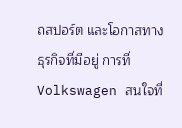ถสปอร์ต และโอกาสทางธุรกิจที่มีอยู่ การที่ Volkswagen สนใจที่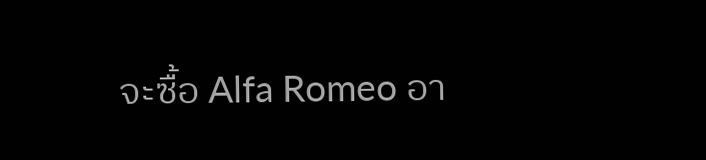จะซื้อ Alfa Romeo อา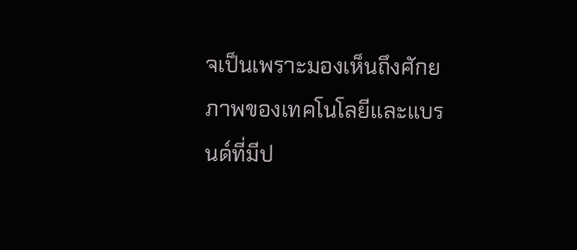จเป็นเพราะมองเห็นถึงศักยภาพของเทคโนโลยีและแบรนด์ที่มีป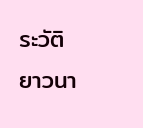ระวัติยาวนา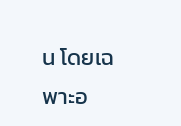น โดยเฉพาะอ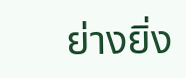ย่างยิ่ง